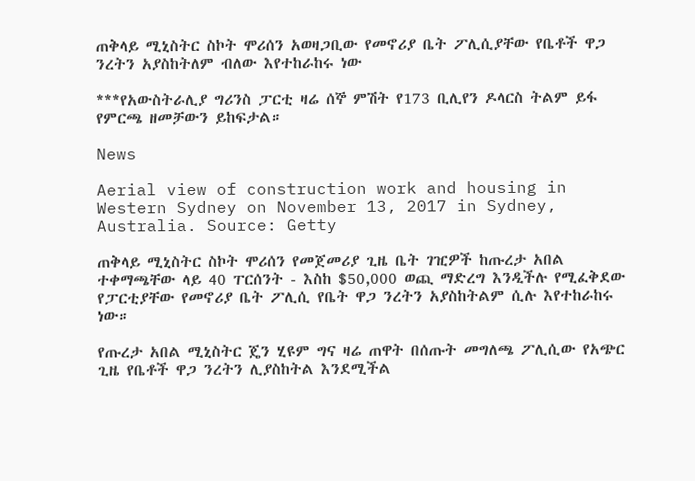ጠቅላይ ሚኒስትር ስኮት ሞሪሰን አወዛጋቢው የመኖሪያ ቤት ፖሊሲያቸው የቤቶች ዋጋ ንረትን አያስከትለም ብለው እየተከራከሩ ነው

***የአውስትራሊያ ግሪንስ ፓርቲ ዛሬ ሰኞ ምሽት የ173 ቢሊየን ዶላርስ ትልም ይፋ የምርጫ ዘመቻውን ይከፍታል።

News

Aerial view of construction work and housing in Western Sydney on November 13, 2017 in Sydney, Australia. Source: Getty

ጠቅላይ ሚኒስትር ስኮት ሞሪሰን የመጀመሪያ ጊዜ ቤት ገዢዎች ከጡረታ አበል ተቀማጫቸው ላይ 40 ፐርሰንት - እስከ $50,000 ወጪ ማድረግ እንዲችሉ የሚፈቅደው  የፓርቲያቸው የመኖሪያ ቤት ፖሊሲ የቤት ዋጋ ንረትን አያስከትልም ሲሉ እየተከራከሩ ነው።

የጡረታ አበል ሚኒስትር ጄን ሂዩም ግና ዛሬ ጠዋት በሰጡት መግለጫ ፖሊሲው የአጭር ጊዜ የቤቶች ዋጋ ንረትን ሊያስከትል እንደሚችል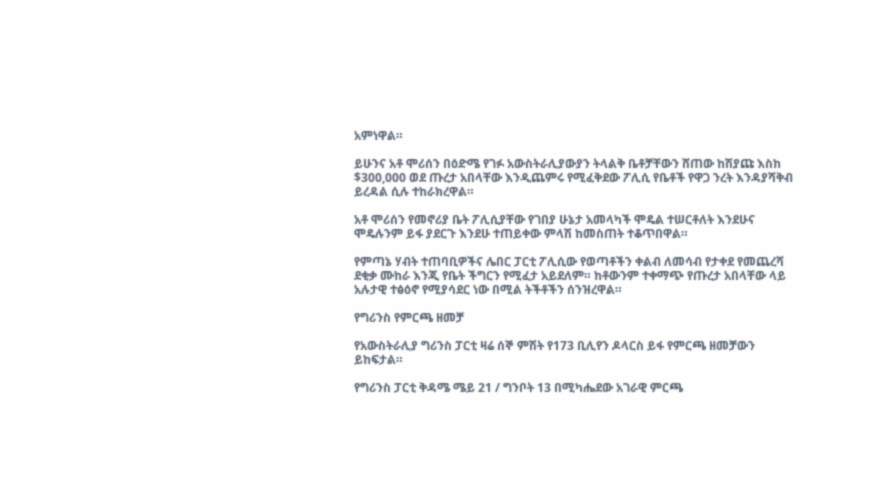አምነዋል።

ይሁንና አቶ ሞሪሰን በዕድሜ የገፉ አውስትራሊያውያን ትላልቅ ቤቶቻቸውን ሸጠው ከሽያጩ እስከ $300,000 ወደ ጡረታ አበላቸው እንዲጨምሩ የሚፈቅደው ፖሊሲ የቤቶች የዋጋ ንረት እንዳያሻቅብ ይረዳል ሲሉ ተከራክረዋል።

አቶ ሞሪሰን የመኖሪያ ቤት ፖሊሲያቸው የገበያ ሁኔታ አመላካች ሞዴል ተሠርቶለት እንደሁና ሞዴሉንም ይፋ ያደርጉ እንደሁ ተጠይቀው ምላሽ ከመስጠት ተቆጥበዋል።

የምጣኔ ሃብት ተጠባቢዎችና ሌበር ፓርቲ ፖሊሲው የወጣቶችን ቀልብ ለመሳብ የታቀደ የመጨረሻ ደቂቃ ሙከራ እንጂ የቤት ችግርን የሚፈታ አይደለም። ከቶውንም ተቀማጭ የጡረታ አበላቸው ላይ አሉታዊ ተፅዕኖ የሚያሳደር ነው በሚል ትችቶችን ሰንዝረዋል።

የግሪንስ የምርጫ ዘመቻ

የአውስትራሊያ ግሪንስ ፓርቲ ዛሬ ሰኞ ምሽት የ173 ቢሊየን ዶላርስ ይፋ የምርጫ ዘመቻውን ይከፍታል።

የግሪንስ ፓርቲ ቅዳሜ ሜይ 21 / ግንቦት 13 በሚካሔደው አገራዊ ምርጫ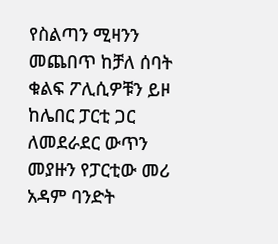የስልጣን ሚዛንን መጨበጥ ከቻለ ሰባት ቁልፍ ፖሊሲዎቹን ይዞ ከሌበር ፓርቲ ጋር ለመደራደር ውጥን መያዙን የፓርቲው መሪ አዳም ባንድት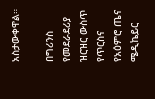አስታውቀዋል።

በግሪንስ የመደራደሪያ ዝርዝር ውስጥ የጥርስና የአዕምሮ ጤና ሜዲኬይር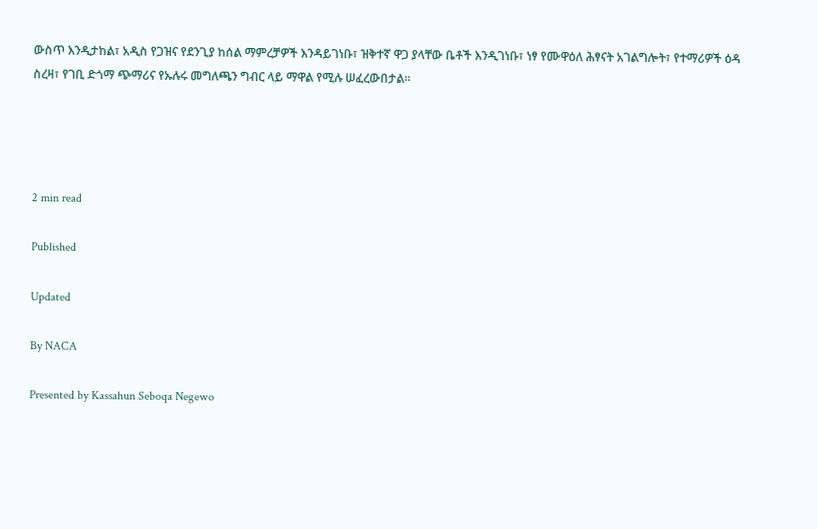ውስጥ እንዲታከል፣ አዲስ የጋዝና የደንጊያ ከሰል ማምረቻዎች እንዳይገነቡ፣ ዝቅተኛ ዋጋ ያላቸው ቤቶች እንዲገነቡ፣ ነፃ የሙዋዕለ ሕፃናት አገልግሎት፣ የተማሪዎች ዕዳ ስረዛ፣ የገቢ ድጎማ ጭማሪና የኡሉሩ መግለጫን ግብር ላይ ማዋል የሚሉ ሠፈረውበታል።




2 min read

Published

Updated

By NACA

Presented by Kassahun Seboqa Negewo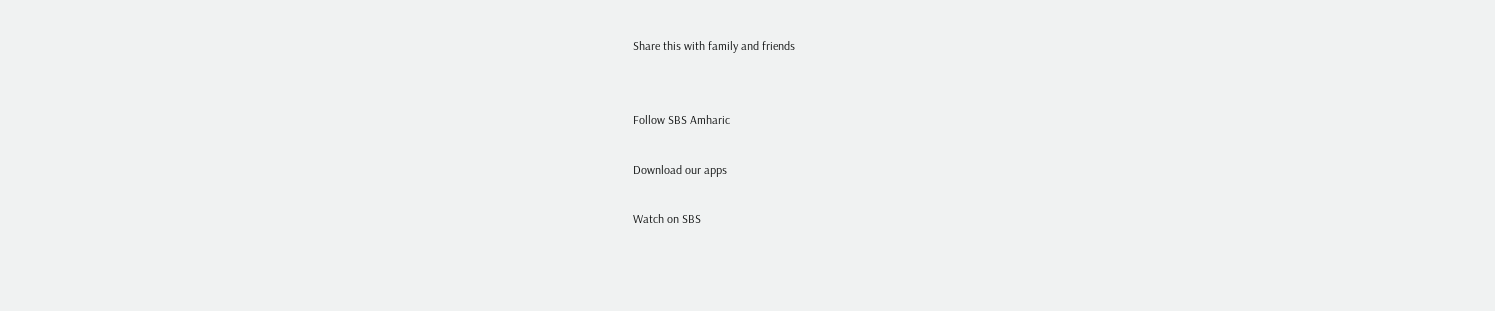Share this with family and friends


Follow SBS Amharic

Download our apps

Watch on SBS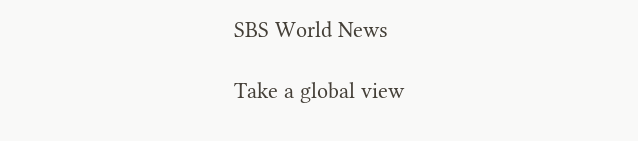SBS World News

Take a global view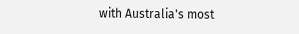with Australia's most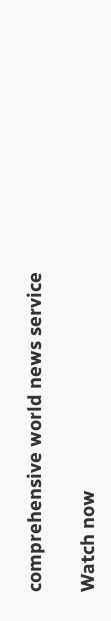comprehensive world news service

Watch now